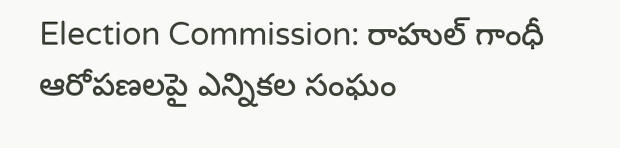Election Commission: రాహుల్ గాంధీ ఆరోపణలపై ఎన్నికల సంఘం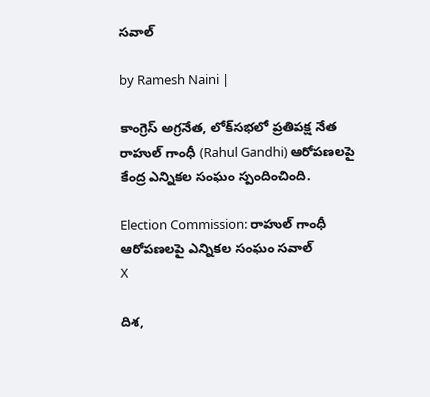సవాల్

by Ramesh Naini |

కాంగ్రెస్ అగ్రనేత, లోక్‌సభలో ప్రతిపక్ష నేత రాహుల్ గాంధీ (Rahul Gandhi) ఆరోపణలపై కేంద్ర ఎన్నికల సంఘం స్పందించింది.

Election Commission: రాహుల్ గాంధీ ఆరోపణలపై ఎన్నికల సంఘం సవాల్
X

దిశ,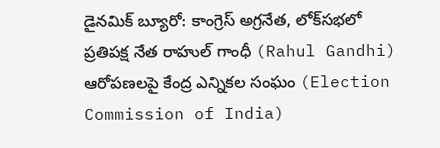డైనమిక్ బ్యూరో: కాంగ్రెస్ అగ్రనేత, లోక్‌సభలో ప్రతిపక్ష నేత రాహుల్ గాంధీ (Rahul Gandhi) ఆరోపణలపై కేంద్ర ఎన్నికల సంఘం (Election Commission of India)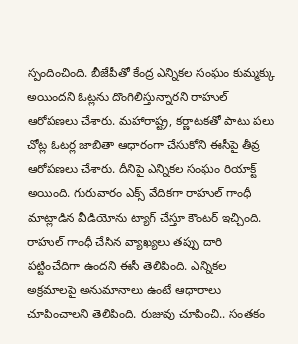స్పందించింది. బీజేపీతో కేంద్ర ఎన్నికల సంఘం కుమ్మక్కు అయిందని ఓట్లను దొంగిలిస్తున్నారని రాహుల్ ఆరోపణలు చేశారు. మహారాష్ట్ర, కర్ణాటకతో పాటు పలు చోట్ల ఓటర్ల జాబితా ఆధారంగా చేసుకోని ఈసీపై తీవ్ర ఆరోపణలు చేశారు. దీనిపై ఎన్నికల సంఘం రియాక్ట్ అయింది. గురువారం ఎక్స్ వేదికగా రాహుల్ గాంధీ మాట్లాడిన వీడియోను ట్యాగ్ చేస్తూ కౌంటర్ ఇచ్చింది. రాహుల్ గాంధీ చేసిన వ్యాఖ్యలు తప్పు దారి పట్టించేదిగా ఉందని ఈసీ తెలిపింది. ఎన్నికల అక్రమాలపై అనుమానాలు ఉంటే ఆధారాలు చూపించాలని తెలిపింది. రుజువు చూపించి.. సంతకం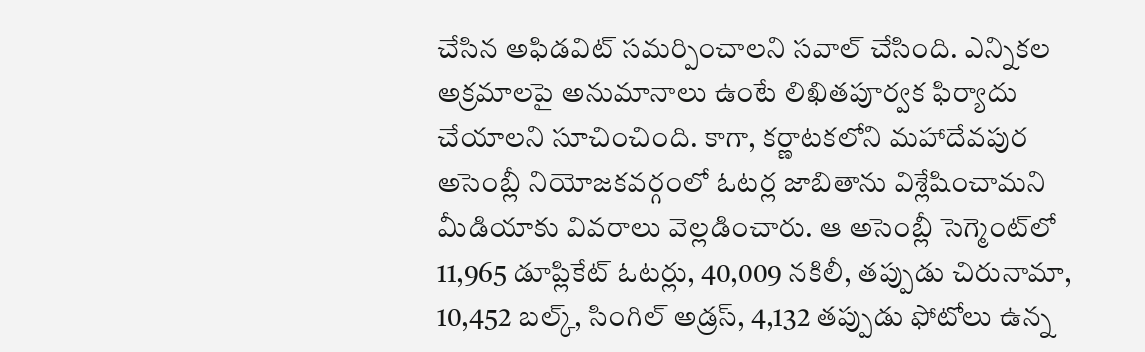చేసిన అఫిడవిట్ సమర్పించాలని సవాల్ చేసింది. ఎన్నికల అక్రమాలపై అనుమానాలు ఉంటే లిఖితపూర్వక ఫిర్యాదు చేయాలని సూచించింది. కాగా, కర్ణాటకలోని మహాదేవపుర అసెంబ్లీ నియోజకవర్గంలో ఓటర్ల జాబితాను విశ్లేషించామని మీడియాకు వివరాలు వెల్లడించారు. ఆ అసెంబ్లీ సెగ్మెంట్‌లో 11,965 డూప్లికేట్ ఓటర్లు, 40,009 నకిలీ, తప్పుడు చిరునామా, 10,452 బల్క్, సింగిల్ అడ్రస్, 4,132 తప్పుడు ఫోటోలు ఉన్న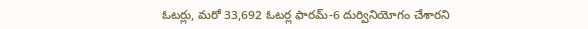ఓటర్లు, మరో 33,692 ఓటర్ల ఫారమ్-6 దుర్వినియోగం చేశారని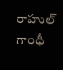రాహుల్ గాంధీ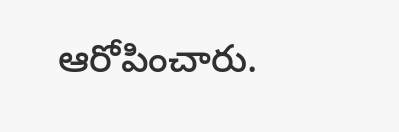ఆరోపించారు.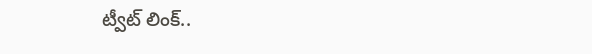ట్వీట్ లింక్..